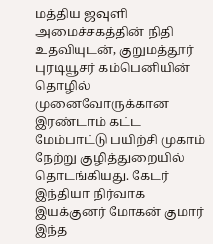மத்திய ஜவுளி அமைச்சகத்தின் நிதி உதவியுடன், குறுமத்தூர் புரடியூசர் கம்பெனியின் தொழில் முனைவோருக்கான இரண்டாம் கட்ட மேம்பாட்டு பயிற்சி முகாம் நேற்று குழித்துறையில் தொடங்கியது. கேடர் இந்தியா நிர்வாக இயக்குனர் மோகன் குமார் இந்த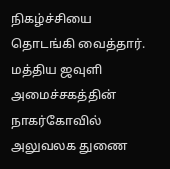நிகழ்ச்சியை தொடங்கி வைத்தார். மத்திய ஜவுளி அமைச்சகத்தின் நாகர்கோவில் அலுவலக துணை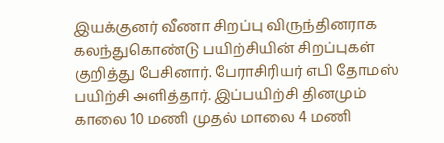இயக்குனர் வீணா சிறப்பு விருந்தினராக கலந்துகொண்டு பயிற்சியின் சிறப்புகள் குறித்து பேசினார். பேராசிரியர் எபி தோமஸ் பயிற்சி அளித்தார். இப்பயிற்சி தினமும் காலை 10 மணி முதல் மாலை 4 மணி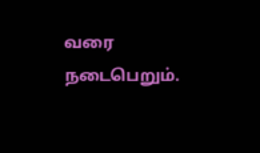வரை நடைபெறும்.